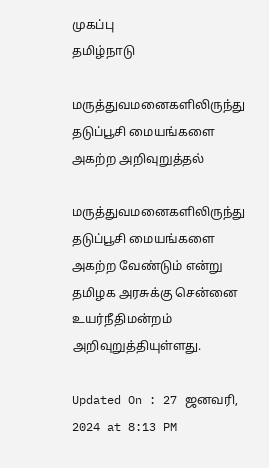முகப்பு
தமிழ்நாடு

மருத்துவமனைகளிலிருந்து தடுப்பூசி மையங்களை அகற்ற அறிவுறுத்தல்

மருத்துவமனைகளிலிருந்து தடுப்பூசி மையங்களை அகற்ற வேண்டும் என்று தமிழக அரசுக்கு சென்னை உயர்நீதிமன்றம் அறிவுறுத்தியுள்ளது.

Updated On : 27 ஜனவரி, 2024 at 8:13 PM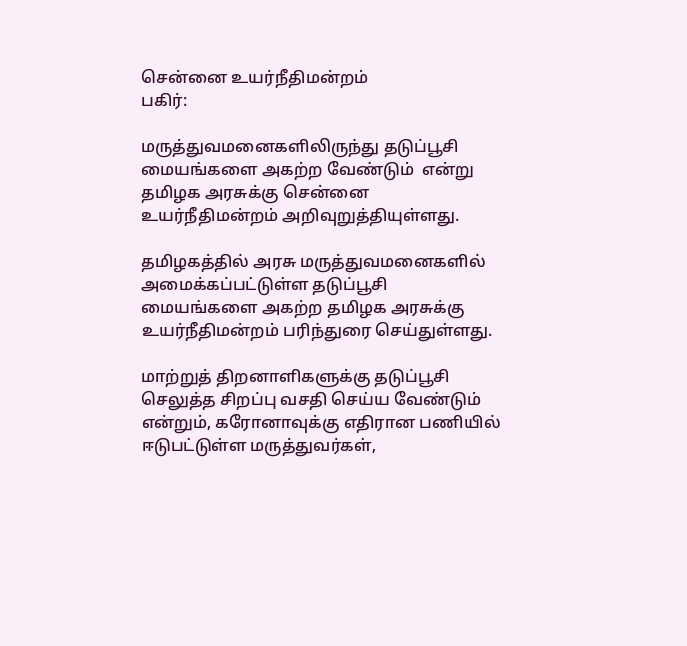சென்னை உயர்நீதிமன்றம்
பகிர்:

மருத்துவமனைகளிலிருந்து தடுப்பூசி மையங்களை அகற்ற வேண்டும்  என்று தமிழக அரசுக்கு சென்னை உயர்நீதிமன்றம் அறிவுறுத்தியுள்ளது.

தமிழகத்தில் அரசு மருத்துவமனைகளில் அமைக்கப்பட்டுள்ள தடுப்பூசி மையங்களை அகற்ற தமிழக அரசுக்கு உயர்நீதிமன்றம் பரிந்துரை செய்துள்ளது.

மாற்றுத் திறனாளிகளுக்கு தடுப்பூசி செலுத்த சிறப்பு வசதி செய்ய வேண்டும் என்றும், கரோனாவுக்கு எதிரான பணியில் ஈடுபட்டுள்ள மருத்துவர்கள்,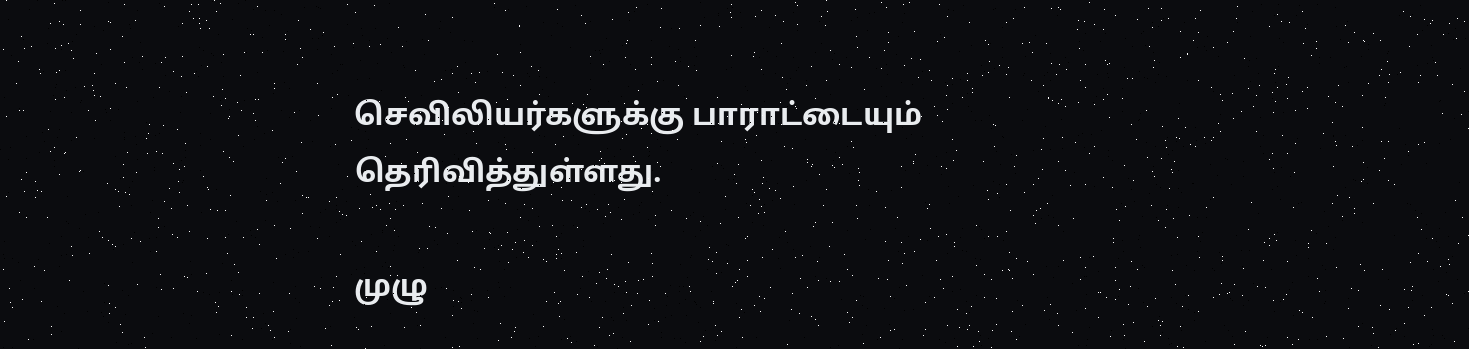செவிலியர்களுக்கு பாராட்டையும் தெரிவித்துள்ளது.

முழு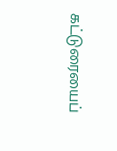கட்டுரையைப்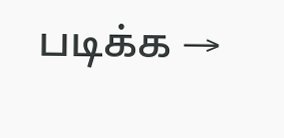படிக்க →